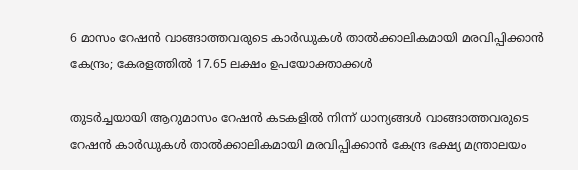6 മാസം റേഷന്‍ വാങ്ങാത്തവരുടെ കാര്‍ഡുകള്‍ താല്‍ക്കാലികമായി മരവിപ്പിക്കാന്‍ കേന്ദ്രം; കേരളത്തില്‍ 17.65 ലക്ഷം ഉപയോക്താക്കള്‍

തുടര്‍ച്ചയായി ആറുമാസം റേഷന്‍ കടകളില്‍ നിന്ന് ധാന്യങ്ങള്‍ വാങ്ങാത്തവരുടെ റേഷന്‍ കാര്‍ഡുകള്‍ താല്‍ക്കാലികമായി മരവിപ്പിക്കാന്‍ കേന്ദ്ര ഭക്ഷ്യ മന്ത്രാലയം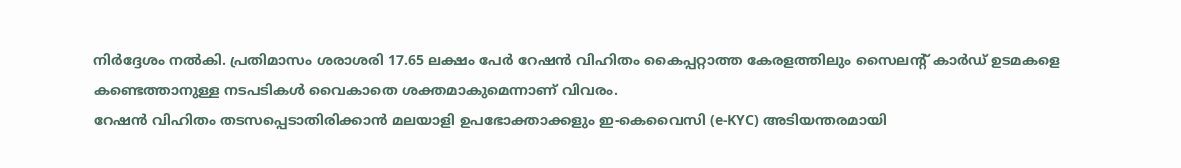നിര്‍ദ്ദേശം നല്‍കി. പ്രതിമാസം ശരാശരി 17.65 ലക്ഷം പേര്‍ റേഷന്‍ വിഹിതം കൈപ്പറ്റാത്ത കേരളത്തിലും സൈലന്റ് കാര്‍ഡ് ഉടമകളെ കണ്ടെത്താനുള്ള നടപടികള്‍ വൈകാതെ ശക്തമാകുമെന്നാണ് വിവരം.
റേഷന്‍ വിഹിതം തടസപ്പെടാതിരിക്കാന്‍ മലയാളി ഉപഭോക്താക്കളും ഇ-കെവൈസി (e-KYC) അടിയന്തരമായി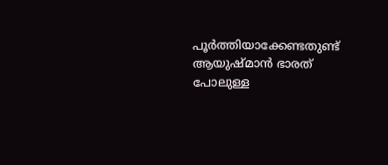പൂര്‍ത്തിയാക്കേണ്ടതുണ്ട്
ആയുഷ്മാന്‍ ഭാരത് പോലുള്ള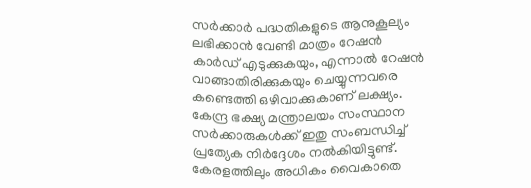സര്‍ക്കാര്‍ പദ്ധതികളുടെ ആനുകൂല്യം ലഭിക്കാന്‍ വേണ്ടി മാത്രം റേഷന്‍ കാര്‍ഡ് എടുക്കുകയും, എന്നാല്‍ റേഷന്‍ വാങ്ങാതിരിക്കുകയും ചെയ്യുന്നവരെ കണ്ടെത്തി ഒഴിവാക്കുകാണ് ലക്ഷ്യം. കേന്ദ്ര ഭക്ഷ്യ മന്ത്രാലയം സംസ്ഥാന സര്‍ക്കാരുകള്‍ക്ക് ഇതു സംബന്ധിച്ച് പ്രത്യേക നിര്‍ദ്ദേശം നല്‍കിയിട്ടുണ്ട്. കേരളത്തിലും അധികം വൈകാതെ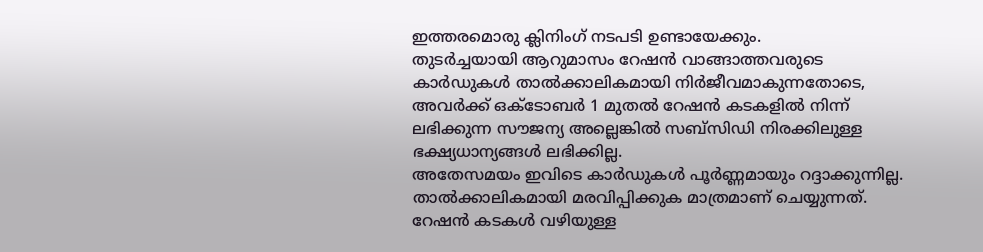ഇത്തരമൊരു ക്ലിനിംഗ് നടപടി ഉണ്ടായേക്കും.
തുടര്‍ച്ചയായി ആറുമാസം റേഷന്‍ വാങ്ങാത്തവരുടെ കാര്‍ഡുകള്‍ താല്‍ക്കാലികമായി നിര്‍ജീവമാകുന്നതോടെ, അവര്‍ക്ക് ഒക്ടോബര്‍ 1 മുതല്‍ റേഷന്‍ കടകളില്‍ നിന്ന് ലഭിക്കുന്ന സൗജന്യ അല്ലെങ്കില്‍ സബ്‌സിഡി നിരക്കിലുള്ള ഭക്ഷ്യധാന്യങ്ങള്‍ ലഭിക്കില്ല.
അതേസമയം ഇവിടെ കാര്‍ഡുകള്‍ പൂര്‍ണ്ണമായും റദ്ദാക്കുന്നില്ല. താല്‍ക്കാലികമായി മരവിപ്പിക്കുക മാത്രമാണ് ചെയ്യുന്നത്. റേഷന്‍ കടകള്‍ വഴിയുള്ള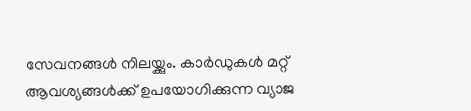സേവനങ്ങള്‍ നിലയ്ക്കും. കാര്‍ഡുകള്‍ മറ്റ് ആവശ്യങ്ങള്‍ക്ക് ഉപയോഗിക്കുന്ന വ്യാജ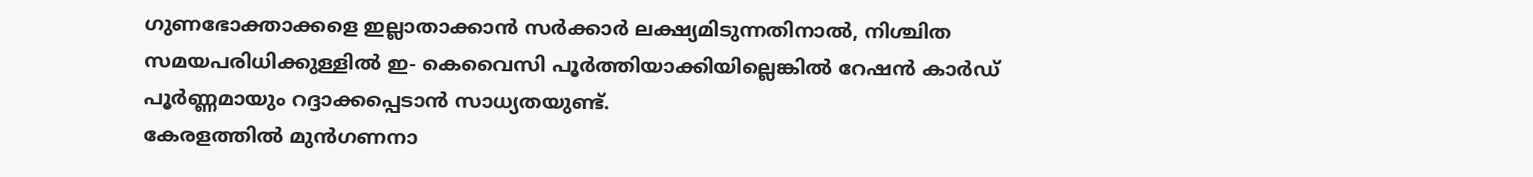ഗുണഭോക്താക്കളെ ഇല്ലാതാക്കാന്‍ സര്‍ക്കാര്‍ ലക്ഷ്യമിടുന്നതിനാല്‍, നിശ്ചിത സമയപരിധിക്കുള്ളില്‍ ഇ- കെവൈസി പൂര്‍ത്തിയാക്കിയില്ലെങ്കില്‍ റേഷന്‍ കാര്‍ഡ് പൂര്‍ണ്ണമായും റദ്ദാക്കപ്പെടാന്‍ സാധ്യതയുണ്ട്.
കേരളത്തില്‍ മുന്‍ഗണനാ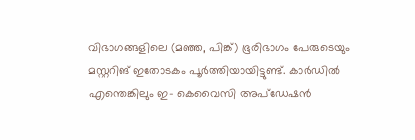വിഭാഗങ്ങളിലെ (മഞ്ഞ, പിങ്ക്) ഭൂരിഭാഗം പേരുടെയും മസ്റ്ററിങ് ഇതോടകം പൂര്‍ത്തിയായിട്ടുണ്ട്. കാര്‍ഡില്‍ എന്തെങ്കിലും ഇ- കെവൈസി അപ്‌ഡേഷന്‍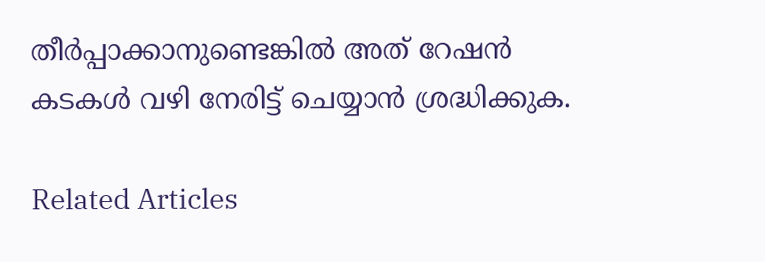തീര്‍പ്പാക്കാനുണ്ടെങ്കില്‍ അത് റേഷന്‍ കടകള്‍ വഴി നേരിട്ട് ചെയ്യാന്‍ ശ്രദ്ധിക്കുക.

Related Articles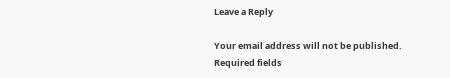Leave a Reply

Your email address will not be published. Required fields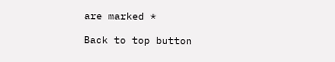are marked *

Back to top button